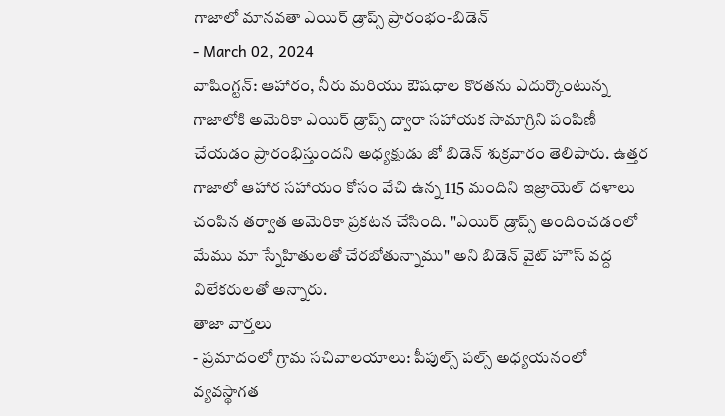గాజాలో మానవతా ఎయిర్ డ్రాప్స్ ప్రారంభం-బిడెన్
- March 02, 2024
వాషింగ్టన్: ఆహారం, నీరు మరియు ఔషధాల కొరతను ఎదుర్కొంటున్న గాజాలోకి అమెరికా ఎయిర్ డ్రాప్స్ ద్వారా సహాయక సామాగ్రిని పంపిణీ చేయడం ప్రారంభిస్తుందని అధ్యక్షుడు జో బిడెన్ శుక్రవారం తెలిపారు. ఉత్తర గాజాలో ఆహార సహాయం కోసం వేచి ఉన్న 115 మందిని ఇజ్రాయెల్ దళాలు చంపిన తర్వాత అమెరికా ప్రకటన చేసింది. "ఎయిర్ డ్రాప్స్ అందించడంలో మేము మా స్నేహితులతో చేరబోతున్నాము" అని బిడెన్ వైట్ హౌస్ వద్ద విలేకరులతో అన్నారు.
తాజా వార్తలు
- ప్రమాదంలో గ్రామ సచివాలయాలు: పీపుల్స్ పల్స్ అధ్యయనంలో వ్యవస్థాగత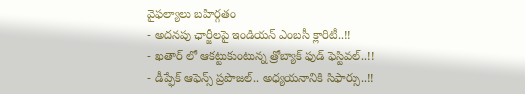వైఫల్యాలు బహిర్గతం
- అదనపు ఛార్జీలపై ఇండియన్ ఎంబసీ క్లారిటీ..!!
- ఖతార్ లో ఆకట్టుకుంటున్న త్రోబ్యాక్ ఫుడ్ ఫెస్టివల్..!!
- డీప్ఫేక్ ఆఫెన్స్ ప్రపొజల్.. అధ్యయనానికి సిఫార్సు..!!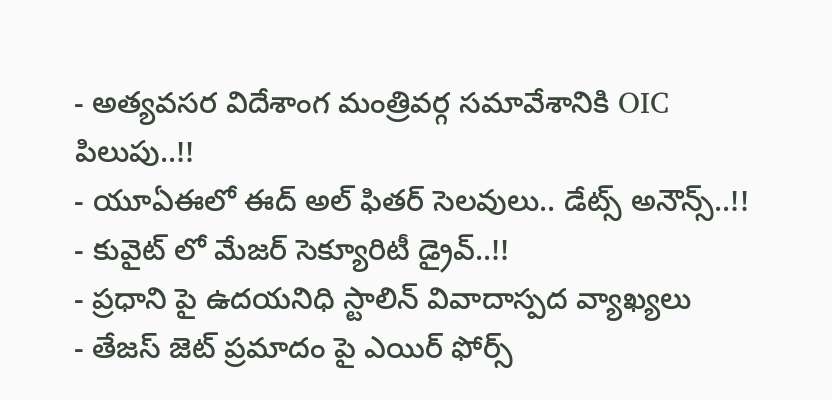- అత్యవసర విదేశాంగ మంత్రివర్గ సమావేశానికి OIC పిలుపు..!!
- యూఏఈలో ఈద్ అల్ ఫితర్ సెలవులు.. డేట్స్ అనౌన్స్..!!
- కువైట్ లో మేజర్ సెక్యూరిటీ డ్రైవ్..!!
- ప్రధాని పై ఉదయనిధి స్టాలిన్ వివాదాస్పద వ్యాఖ్యలు
- తేజస్ జెట్ ప్రమాదం పై ఎయిర్ ఫోర్స్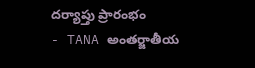దర్యాప్తు ప్రారంభం
- TANA అంతర్జాతీయ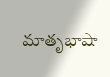మాతృభాషా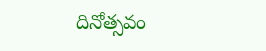దినోత్సవం